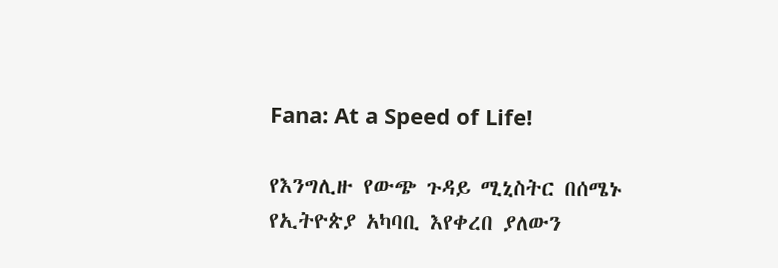Fana: At a Speed of Life!

የእንግሊዙ የውጭ ጉዳይ ሚኒስትር በሰሜኑ የኢትዮጵያ አካባቢ እየቀረበ ያለውን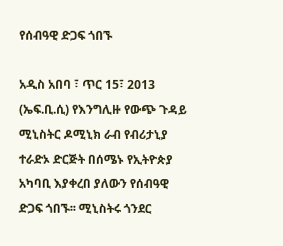የሰብዓዊ ድጋፍ ጎበኙ

አዲስ አበባ ፣ ጥር 15፣ 2013 (ኤፍ.ቢ.ሲ) የእንግሊዙ የውጭ ጉዳይ ሚኒስትር ዶሚኒክ ራብ የብሪታኒያ ተራድኦ ድርጅት በሰሜኑ የኢትዮጵያ አካባቢ እያቀረበ ያለውን የሰብዓዊ ድጋፍ ጎበኙ፡፡ ሚኒስትሩ ጎንደር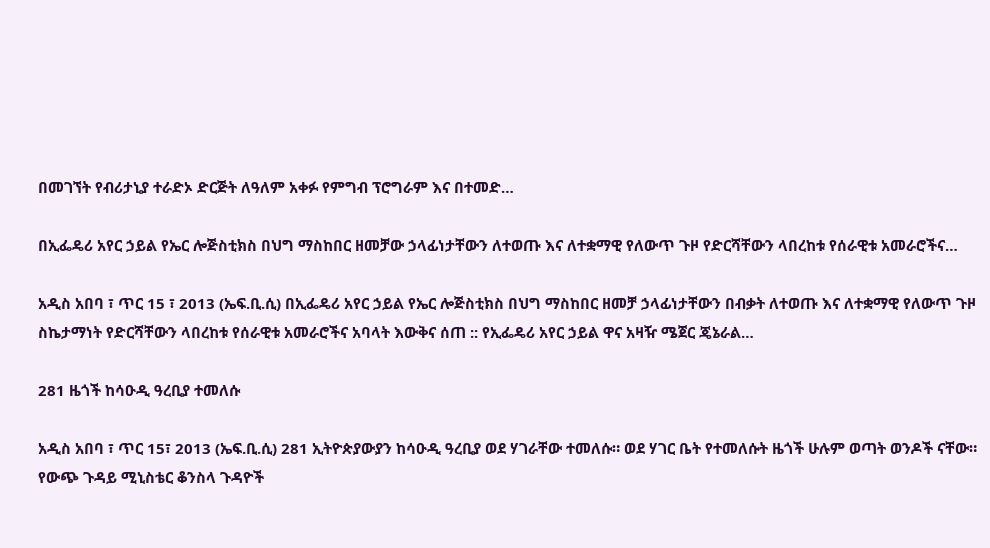በመገኘት የብሪታኒያ ተራድኦ ድርጅት ለዓለም አቀፉ የምግብ ፕሮግራም እና በተመድ…

በኢፌዴሪ አየር ኃይል የኤር ሎጅስቲክስ በህግ ማስከበር ዘመቻው ኃላፊነታቸውን ለተወጡ እና ለተቋማዊ የለውጥ ጉዞ የድርሻቸውን ላበረከቱ የሰራዊቱ አመራሮችና…

አዲስ አበባ ፣ ጥር 15 ፣ 2013 (ኤፍ.ቢ.ሲ) በኢፌዴሪ አየር ኃይል የኤር ሎጅስቲክስ በህግ ማስከበር ዘመቻ ኃላፊነታቸውን በብቃት ለተወጡ እና ለተቋማዊ የለውጥ ጉዞ ስኬታማነት የድርሻቸውን ላበረከቱ የሰራዊቱ አመራሮችና አባላት እውቅና ሰጠ :: የኢፌዴሪ አየር ኃይል ዋና አዛዥ ሜጀር ጄኔራል…

281 ዜጎች ከሳዑዲ ዓረቢያ ተመለሱ

አዲስ አበባ ፣ ጥር 15፣ 2013 (ኤፍ.ቢ.ሲ) 281 ኢትዮጵያውያን ከሳዑዲ ዓረቢያ ወደ ሃገራቸው ተመለሱ። ወደ ሃገር ቤት የተመለሱት ዜጎች ሁሉም ወጣት ወንዶች ናቸው። የውጭ ጉዳይ ሚኒስቴር ቆንስላ ጉዳዮች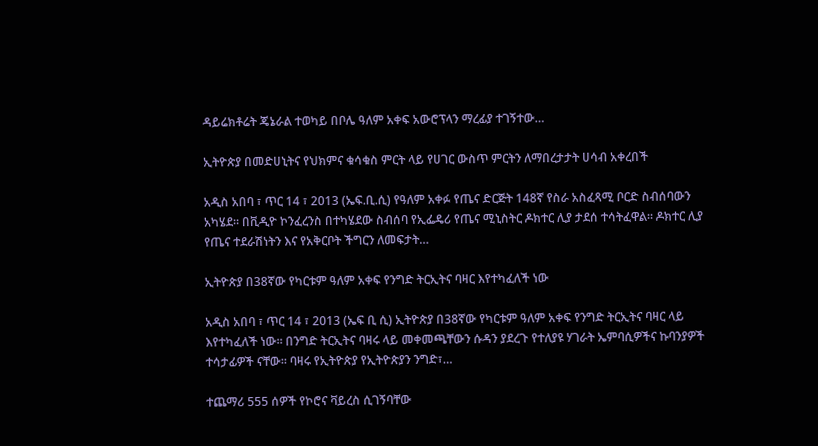ዳይሬክቶሬት ጄኔራል ተወካይ በቦሌ ዓለም አቀፍ አውሮፕላን ማረፊያ ተገኝተው…

ኢትዮጵያ በመድሀኒትና የህክምና ቁሳቁስ ምርት ላይ የሀገር ውስጥ ምርትን ለማበረታታት ሀሳብ አቀረበች

አዲስ አበባ ፣ ጥር 14 ፣ 2013 (ኤፍ.ቢ.ሲ) የዓለም አቀፉ የጤና ድርጅት 148ኛ የስራ አስፈጻሚ ቦርድ ስብሰባውን አካሄደ። በቪዲዮ ኮንፈረንስ በተካሄደው ስብሰባ የኢፌዴሪ የጤና ሚኒስትር ዶክተር ሊያ ታደሰ ተሳትፈዋል። ዶክተር ሊያ የጤና ተደራሽነትን እና የአቅርቦት ችግርን ለመፍታት…

ኢትዮጵያ በ38ኛው የካርቱም ዓለም አቀፍ የንግድ ትርኢትና ባዛር እየተካፈለች ነው

አዲስ አበባ ፣ ጥር 14 ፣ 2013 (ኤፍ ቢ ሲ) ኢትዮጵያ በ38ኛው የካርቱም ዓለም አቀፍ የንግድ ትርኢትና ባዛር ላይ እየተካፈለች ነው። በንግድ ትርኢትና ባዛሩ ላይ መቀመጫቸውን ሱዳን ያደረጉ የተለያዩ ሃገራት ኤምባሲዎችና ኩባንያዎች ተሳታፊዎች ናቸው። ባዛሩ የኢትዮጵያ የኢትዮጵያን ንግድ፣…

ተጨማሪ 555 ሰዎች የኮሮና ቫይረስ ሲገኝባቸው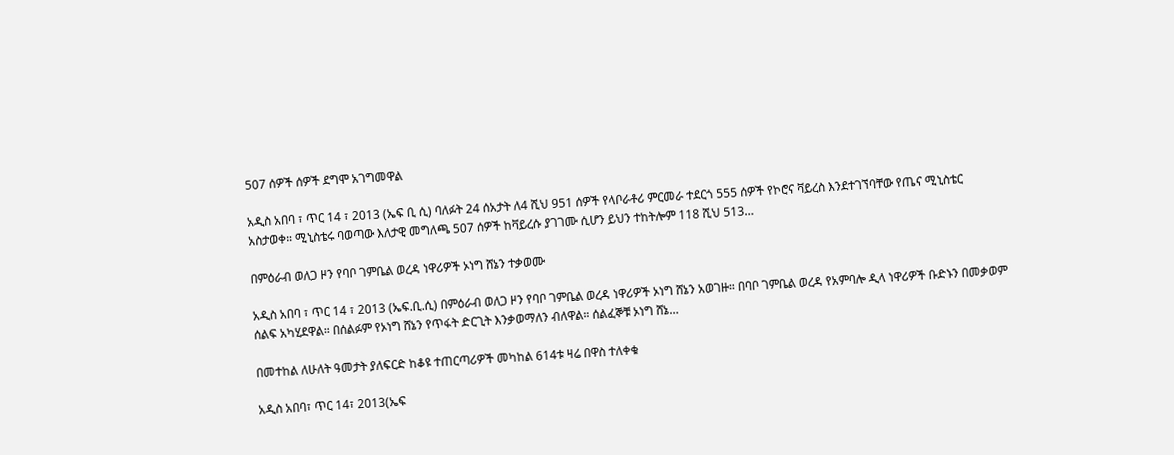507 ሰዎች ሰዎች ደግሞ አገግመዋል

አዲስ አበባ ፣ ጥር 14 ፣ 2013 (ኤፍ ቢ ሲ) ባለፉት 24 ሰአታት ለ4 ሺህ 951 ሰዎች የላቦራቶሪ ምርመራ ተደርጎ 555 ሰዎች የኮሮና ቫይረስ እንደተገኘባቸው የጤና ሚኒስቴር አስታወቀ። ሚኒስቴሩ ባወጣው እለታዊ መግለጫ 507 ሰዎች ከቫይረሱ ያገገሙ ሲሆን ይህን ተከትሎም 118 ሺህ 513…

በምዕራብ ወለጋ ዞን የባቦ ገምቤል ወረዳ ነዋሪዎች ኦነግ ሸኔን ተቃወሙ

አዲስ አበባ ፣ ጥር 14 ፣ 2013 (ኤፍ.ቢ.ሲ) በምዕራብ ወለጋ ዞን የባቦ ገምቤል ወረዳ ነዋሪዎች ኦነግ ሸኔን አወገዙ። በባቦ ገምቤል ወረዳ የአምባሎ ዲላ ነዋሪዎች ቡድኑን በመቃወም ሰልፍ አካሂደዋል። በሰልፉም የኦነግ ሸኔን የጥፋት ድርጊት እንቃወማለን ብለዋል። ሰልፈኞቹ ኦነግ ሸኔ…

በመተከል ለሁለት ዓመታት ያለፍርድ ከቆዩ ተጠርጣሪዎች መካከል 614ቱ ዛሬ በዋስ ተለቀቁ

አዲስ አበባ፣ ጥር 14፣ 2013(ኤፍ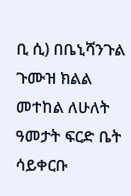ቢ ሲ) በቤኒሻንጉል ጉሙዝ ክልል መተከል ለሁለት ዓመታት ፍርድ ቤት ሳይቀርቡ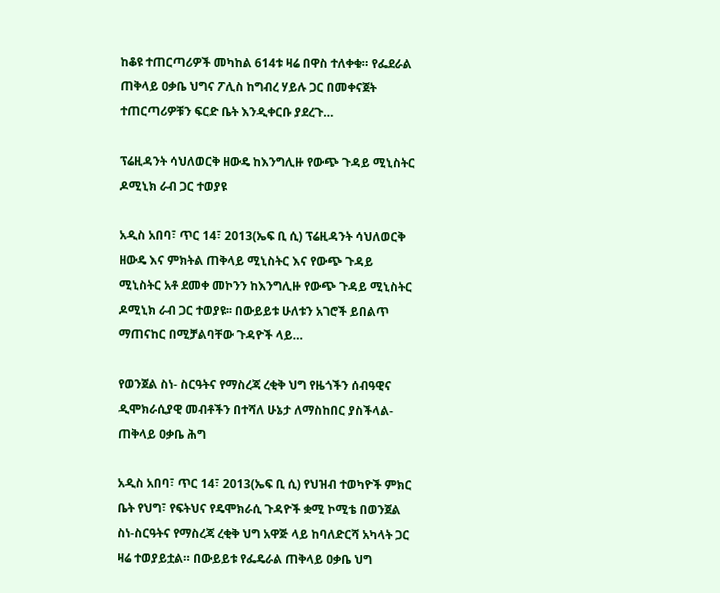ከቆዩ ተጠርጣሪዎች መካከል 614ቱ ዛሬ በዋስ ተለቀቁ። የፌደራል ጠቅላይ ዐቃቤ ህግና ፖሊስ ከግብረ ሃይሉ ጋር በመቀናጀት ተጠርጣሪዎቹን ፍርድ ቤት እንዲቀርቡ ያደረጉ…

ፕሬዚዳንት ሳህለወርቅ ዘውዴ ከእንግሊዙ የውጭ ጉዳይ ሚኒስትር ዶሚኒክ ራብ ጋር ተወያዩ

አዲስ አበባ፣ ጥር 14፣ 2013(ኤፍ ቢ ሲ) ፕሬዚዳንት ሳህለወርቅ ዘውዴ እና ምክትል ጠቅላይ ሚኒስትር እና የውጭ ጉዳይ ሚኒስትር አቶ ደመቀ መኮንን ከእንግሊዙ የውጭ ጉዳይ ሚኒስትር ዶሚኒክ ራብ ጋር ተወያዩ፡፡ በውይይቱ ሁለቱን አገሮች ይበልጥ ማጠናከር በሚቻልባቸው ጉዳዮች ላይ…

የወንጀል ስነ- ስርዓትና የማስረጃ ረቂቅ ህግ የዜጎችን ሰብዓዊና ዲሞክራሲያዊ መብቶችን በተሻለ ሁኔታ ለማስከበር ያስችላል- ጠቅላይ ዐቃቤ ሕግ

አዲስ አበባ፣ ጥር 14፣ 2013(ኤፍ ቢ ሲ) የህዝብ ተወካዮች ምክር ቤት የህግ፣ የፍትህና የዴሞክራሲ ጉዳዮች ቋሚ ኮሚቴ በወንጀል ስነ-ስርዓትና የማስረጃ ረቂቅ ህግ አዋጅ ላይ ከባለድርሻ አካላት ጋር ዛሬ ተወያይቷል። በውይይቱ የፌዴራል ጠቅላይ ዐቃቤ ህግ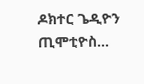ዶክተር ጌዲዮን ጢሞቲዮስ…